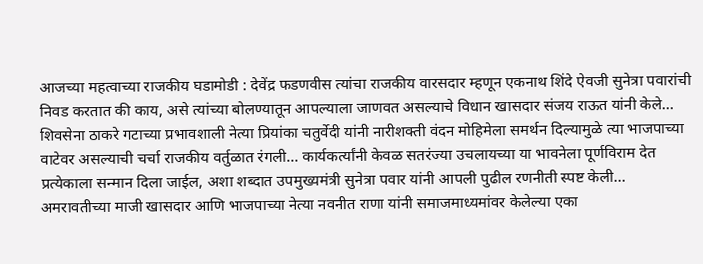आजच्या महत्वाच्या राजकीय घडामोडी : देवेंद्र फडणवीस त्यांचा राजकीय वारसदार म्हणून एकनाथ शिंदे ऐवजी सुनेत्रा पवारांची निवड करतात की काय, असे त्यांच्या बोलण्यातून आपल्याला जाणवत असल्याचे विधान खासदार संजय राऊत यांनी केले… शिवसेना ठाकरे गटाच्या प्रभावशाली नेत्या प्रियांका चतुर्वेदी यांनी नारीशक्ती वंदन मोहिमेला समर्थन दिल्यामुळे त्या भाजपाच्या वाटेवर असल्याची चर्चा राजकीय वर्तुळात रंगली… कार्यकर्त्यांनी केवळ सतरंज्या उचलायच्या या भावनेला पूर्णविराम देत प्रत्येकाला सन्मान दिला जाईल, अशा शब्दात उपमुख्यमंत्री सुनेत्रा पवार यांनी आपली पुढील रणनीती स्पष्ट केली… अमरावतीच्या माजी खासदार आणि भाजपाच्या नेत्या नवनीत राणा यांनी समाजमाध्यमांवर केलेल्या एका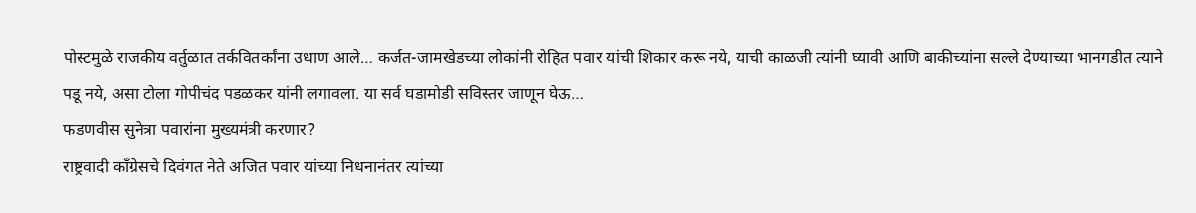पोस्टमुळे राजकीय वर्तुळात तर्कवितर्कांना उधाण आले… कर्जत-जामखेडच्या लोकांनी रोहित पवार यांची शिकार करू नये, याची काळजी त्यांनी घ्यावी आणि बाकीच्यांना सल्ले देण्याच्या भानगडीत त्याने पडू नये, असा टोला गोपीचंद पडळकर यांनी लगावला. या सर्व घडामोडी सविस्तर जाणून घेऊ…
फडणवीस सुनेत्रा पवारांना मुख्यमंत्री करणार?
राष्ट्रवादी काँग्रेसचे दिवंगत नेते अजित पवार यांच्या निधनानंतर त्यांच्या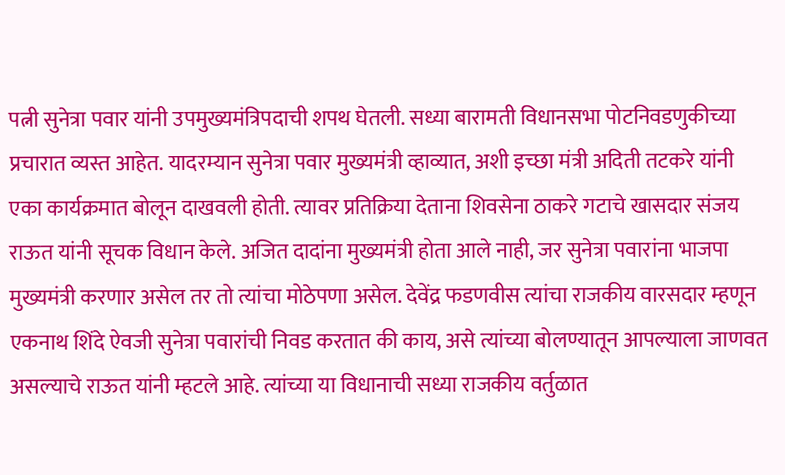पत्नी सुनेत्रा पवार यांनी उपमुख्यमंत्रिपदाची शपथ घेतली. सध्या बारामती विधानसभा पोटनिवडणुकीच्या प्रचारात व्यस्त आहेत. यादरम्यान सुनेत्रा पवार मुख्यमंत्री व्हाव्यात, अशी इच्छा मंत्री अदिती तटकरे यांनी एका कार्यक्रमात बोलून दाखवली होती. त्यावर प्रतिक्रिया देताना शिवसेना ठाकरे गटाचे खासदार संजय राऊत यांनी सूचक विधान केले. अजित दादांना मुख्यमंत्री होता आले नाही, जर सुनेत्रा पवारांना भाजपा मुख्यमंत्री करणार असेल तर तो त्यांचा मोठेपणा असेल. देवेंद्र फडणवीस त्यांचा राजकीय वारसदार म्हणून एकनाथ शिंदे ऐवजी सुनेत्रा पवारांची निवड करतात की काय, असे त्यांच्या बोलण्यातून आपल्याला जाणवत असल्याचे राऊत यांनी म्हटले आहे. त्यांच्या या विधानाची सध्या राजकीय वर्तुळात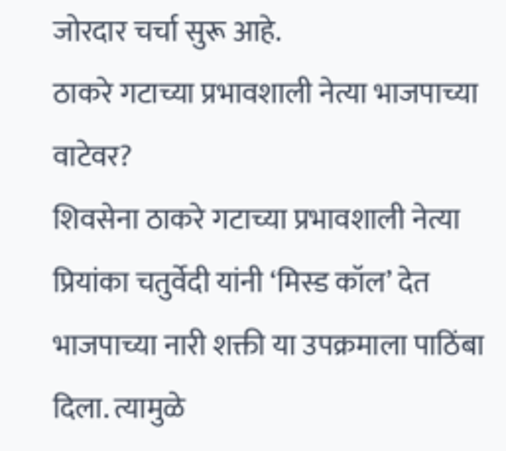जोरदार चर्चा सुरू आहे.
ठाकरे गटाच्या प्रभावशाली नेत्या भाजपाच्या वाटेवर?
शिवसेना ठाकरे गटाच्या प्रभावशाली नेत्या प्रियांका चतुर्वेदी यांनी ‘मिस्ड कॉल’ देत भाजपाच्या नारी शक्ती या उपक्रमाला पाठिंबा दिला. त्यामुळे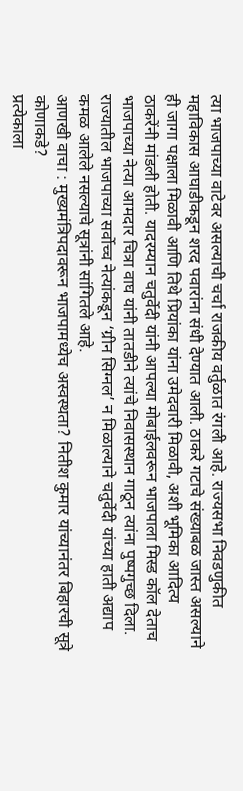त्या भाजपाच्या वाटेवर असल्याची चर्चा राजकीय वर्तुळात रंगली आहे. राज्यसभा निवडणुकीत महाविकास आघाडीकडून शरद पवारांना संधी देण्यात आली. ठाकरे गटाचे संख्याबळ जास्त असल्याने ही जागा पक्षाला मिळावी आणि तिथे प्रियांका यांना उमेदवारी मिळावी, अशी भूमिका आदित्य ठाकरेंनी मांडली होती. यादरम्यान चतुर्वेदी यांनी आपल्या मोबाईलवरून भाजपाला मिस्ड कॉल देताच भाजपाच्या नेत्या आमदार चित्रा वाघ यांनी तातडीने त्यांचे निवासस्थान गाठून त्यांना पुष्पगुच्छ दिला. राज्यातील भाजपाच्या सर्वोच्च नेत्यांकडून ‘ग्रीन सिग्नल’ न मिळाल्याने चतुर्वेदी यांच्या हाती अद्याप कमळ आलेले नसल्याचे सूत्रांनी सांगितले आहे.
आणखी वाचा : मुख्यमंत्रिपदावरून भाजपामध्येच अस्वस्थता? नितीश कुमार यांच्यानंतर बिहारची सूत्रे कोणाकडे?
प्रत्येकाला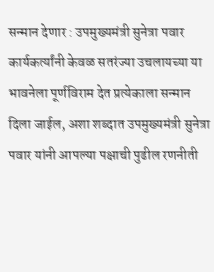सन्मान देणार : उपमुख्यमंत्री सुनेत्रा पवार
कार्यकर्त्यांनी केवळ सतरंज्या उचलायच्या या भावनेला पूर्णविराम देत प्रत्येकाला सन्मान दिला जाईल, अशा शब्दात उपमुख्यमंत्री सुनेत्रा पवार यांनी आपल्या पक्षाची पुढील रणनीती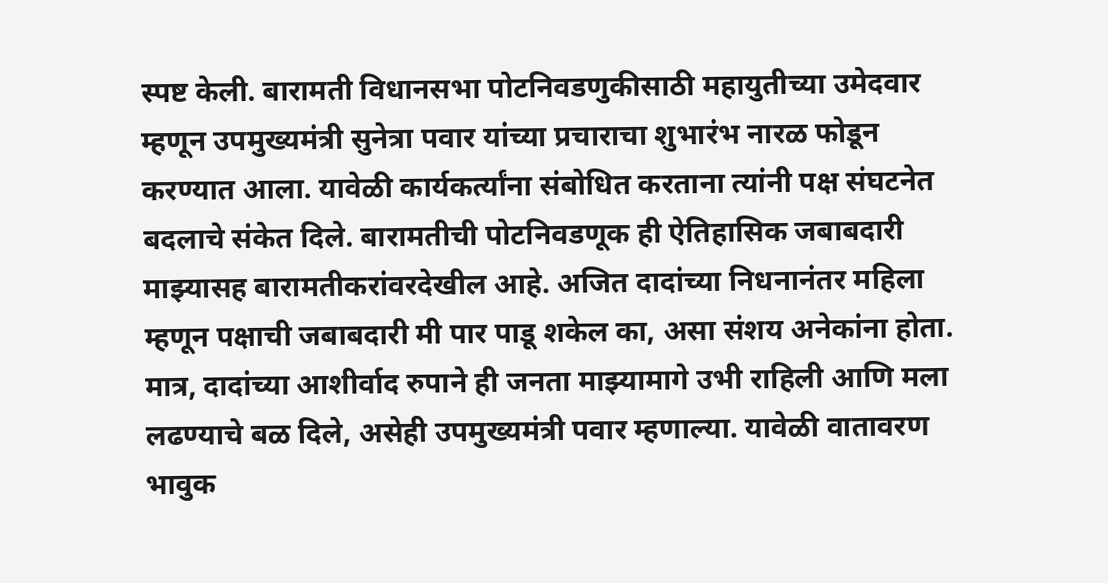स्पष्ट केली. बारामती विधानसभा पोटनिवडणुकीसाठी महायुतीच्या उमेदवार म्हणून उपमुख्यमंत्री सुनेत्रा पवार यांच्या प्रचाराचा शुभारंभ नारळ फोडून करण्यात आला. यावेळी कार्यकर्त्यांना संबोधित करताना त्यांनी पक्ष संघटनेत बदलाचे संकेत दिले. बारामतीची पोटनिवडणूक ही ऐतिहासिक जबाबदारी माझ्यासह बारामतीकरांवरदेखील आहे. अजित दादांच्या निधनानंतर महिला म्हणून पक्षाची जबाबदारी मी पार पाडू शकेल का, असा संशय अनेकांना होता. मात्र, दादांच्या आशीर्वाद रुपाने ही जनता माझ्यामागे उभी राहिली आणि मला लढण्याचे बळ दिले, असेही उपमुख्यमंत्री पवार म्हणाल्या. यावेळी वातावरण भावुक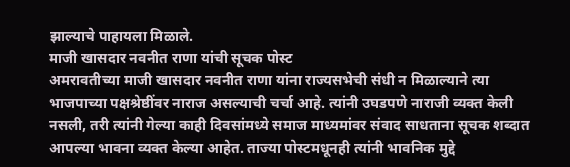झाल्याचे पाहायला मिळाले.
माजी खासदार नवनीत राणा यांची सूचक पोस्ट
अमरावतीच्या माजी खासदार नवनीत राणा यांना राज्यसभेची संधी न मिळाल्याने त्या भाजपाच्या पक्षश्रेष्ठींवर नाराज असल्याची चर्चा आहे. त्यांनी उघडपणे नाराजी व्यक्त केली नसली, तरी त्यांनी गेल्या काही दिवसांमध्ये समाज माध्यमांवर संवाद साधताना सूचक शब्दात आपल्या भावना व्यक्त केल्या आहेत. ताज्या पोस्टमधूनही त्यांनी भावनिक मुद्दे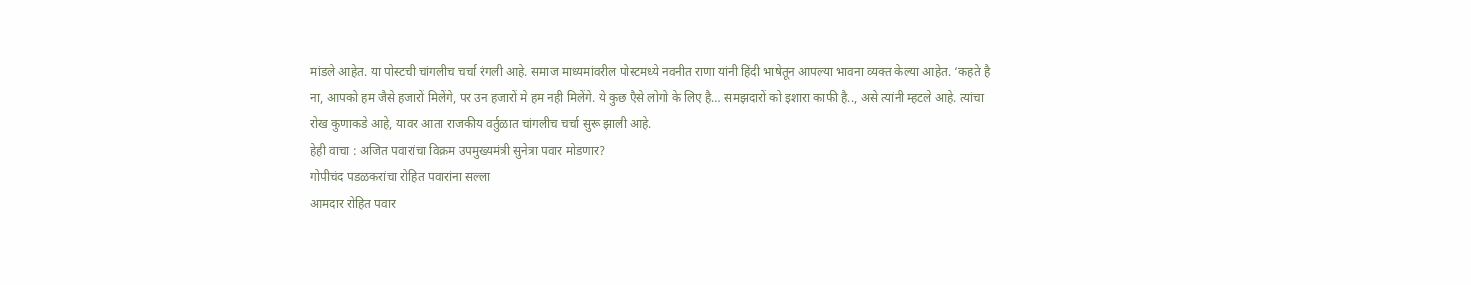मांडले आहेत. या पोस्टची चांगलीच चर्चा रंगली आहे. समाज माध्यमांवरील पोस्टमध्ये नवनीत राणा यांनी हिंदी भाषेतून आपल्या भावना व्यक्त केल्या आहेत. ‘कहते है ना, आपको हम जैसे हजारों मिलेंगे, पर उन हजारों मे हम नही मिलेंगे. ये कुछ एैसे लोगो के लिए है… समझदारों को इशारा काफी है.., असे त्यांनी म्हटले आहे. त्यांचा रोख कुणाकडे आहे, यावर आता राजकीय वर्तुळात चांगलीच चर्चा सुरू झाली आहे.
हेही वाचा : अजित पवारांचा विक्रम उपमुख्यमंत्री सुनेत्रा पवार मोडणार?
गोपीचंद पडळकरांचा रोहित पवारांना सल्ला
आमदार रोहित पवार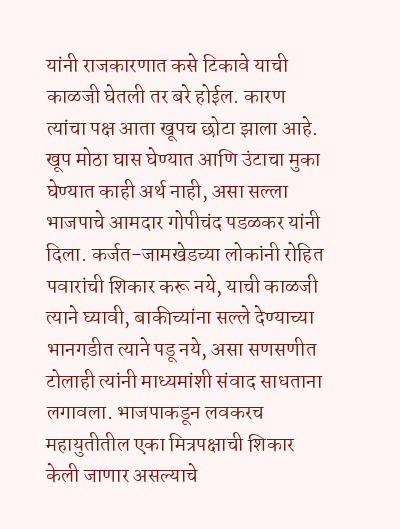यांनी राजकारणात कसे टिकावे याची काळजी घेतली तर बरे होईल. कारण त्यांचा पक्ष आता खूपच छोटा झाला आहे. खूप मोठा घास घेण्यात आणि उंटाचा मुका घेण्यात काही अर्थ नाही, असा सल्ला भाजपाचे आमदार गोपीचंद पडळकर यांनी दिला. कर्जत-जामखेडच्या लोकांनी रोहित पवारांची शिकार करू नये, याची काळजी त्याने घ्यावी, बाकीच्यांना सल्ले देण्याच्या भानगडीत त्याने पडू नये, असा सणसणीत टोलाही त्यांनी माध्यमांशी संवाद साधताना लगावला. भाजपाकडून लवकरच महायुतीतील एका मित्रपक्षाची शिकार केली जाणार असल्याचे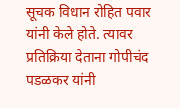सूचक विधान रोहित पवार यांनी केले होते. त्यावर प्रतिक्रिया देताना गोपीचंद पडळकर यांनी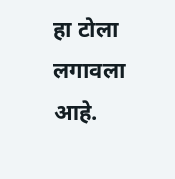हा टोला लगावला आहे.